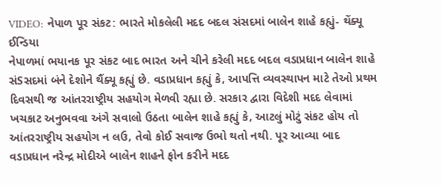VIDEO: નેપાળ પૂર સંકટ: ભારતે મોકલેલી મદદ બદલ સંસદમાં બાલેન શાહે કહ્યું- થેંક્યૂ ઈન્ડિયા
નેપાળમાં ભયાનક પૂર સંકટ બાદ ભારત અને ચીને કરેલી મદદ બદલ વડાપ્રધાન બાલેન શાહે સંSસદમાં બંને દેશોને થૈંક્યૂ કહ્યું છે. વડાપ્રધાન કહ્યું કે, આપત્તિ વ્યવસ્થાપન માટે તેઓ પ્રથમ દિવસથી જ આંતરરાષ્ટ્રીય સહયોગ મેળવી રહ્યા છે. સરકાર દ્વારા વિદેશી મદદ લેવામાં ખચકાટ અનુભવવા અંગે સવાલો ઉઠતા બાલેન શાહે કહ્યું કે, આટલું મોટું સંકટ હોય તો આંતરરાષ્ટ્રીય સહયોગ ન લઉ, તેવો કોઈ સવાજ ઉભો થતો નથી. પૂર આવ્યા બાદ વડાપ્રધાન નરેન્દ્ર મોદીએ બાલેન શાહને ફોન કરીને મદદ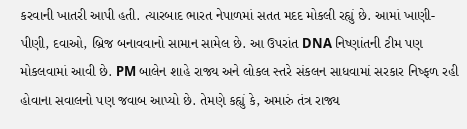કરવાની ખાતરી આપી હતી. ત્યારબાદ ભારત નેપાળમાં સતત મદદ મોકલી રહ્યું છે. આમાં ખાણી-પીણી, દવાઓ, બ્રિજ બનાવવાનો સામાન સામેલ છે. આ ઉપરાંત DNA નિષ્ણાંતની ટીમ પણ મોકલવામાં આવી છે. PM બાલેન શાહે રાજ્ય અને લોકલ સ્તરે સંકલન સાધવામાં સરકાર નિષ્ફળ રહી હોવાના સવાલનો પણ જવાબ આપ્યો છે. તેમણે કહ્યું કે, અમારું તંત્ર રાજ્ય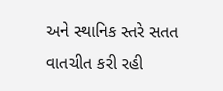અને સ્થાનિક સ્તરે સતત વાતચીત કરી રહી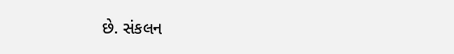છે. સંકલન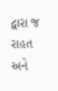દ્વારા જ રાહત અને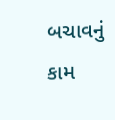બચાવનું કામ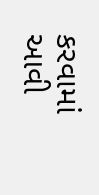કરવામાં આવી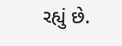રહ્યું છે.